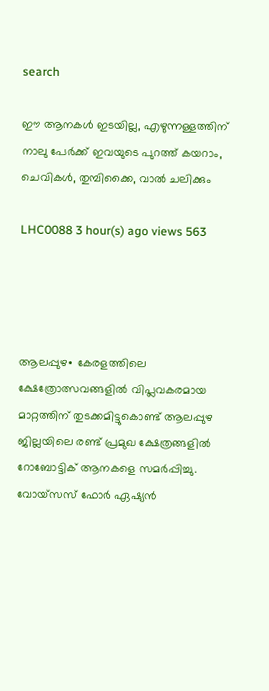search

ഈ ആനകൾ ഇടയില്ല, എഴുന്നള്ളത്തിന് നാലു പേർക്ക് ഇവയുടെ പുറത്ത് കയറാം, ചെവികൾ, തുമ്പിക്കൈ, വാൽ ചലിക്കും

LHC0088 3 hour(s) ago views 563




ആലപ്പുഴ∙ കേരളത്തിലെ ക്ഷേത്രോത്സവങ്ങളിൽ വിപ്ലവകരമായ മാറ്റത്തിന് തുടക്കമിട്ടുകൊണ്ട് ആലപ്പുഴ ജില്ലയിലെ രണ്ട് പ്രമുഖ ക്ഷേത്രങ്ങളിൽ റോബോട്ടിക് ആനകളെ സമർപ്പിച്ചു. വോയ്‌സസ് ഫോർ ഏഷ്യൻ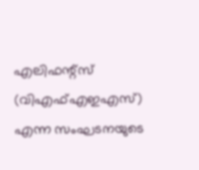എലിഫന്റ്‌സ് (വിഎഫ്എഇഎസ്) എന്ന സംഘടനയുടെ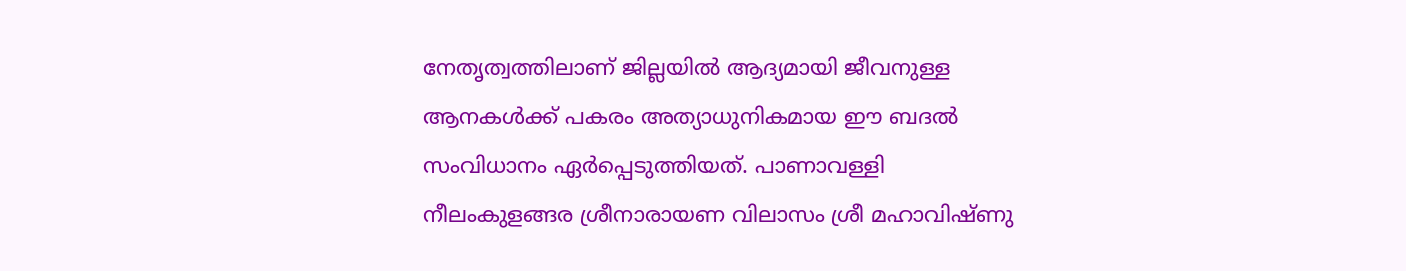നേതൃത്വത്തിലാണ് ജില്ലയിൽ ആദ്യമായി ജീവനുള്ള ആനകൾക്ക് പകരം അത്യാധുനികമായ ഈ ബദൽ സംവിധാനം ഏർപ്പെടുത്തിയത്. പാണാവള്ളി നീലംകുളങ്ങര ശ്രീനാരായണ വിലാസം ശ്രീ മഹാവിഷ്ണു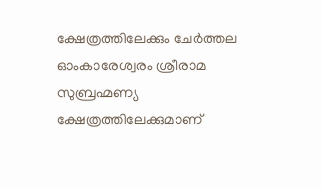ക്ഷേത്രത്തിലേക്കും ചേർത്തല ഓംകാരേശ്വരം ശ്രീരാമ സുബ്രഹ്മണ്യ ക്ഷേത്രത്തിലേക്കുമാണ്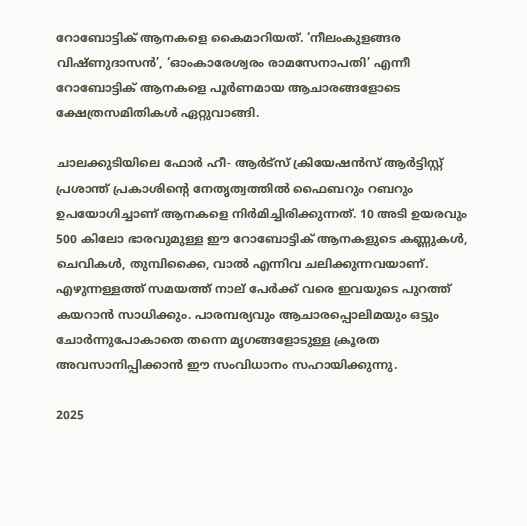റോബോട്ടിക് ആനകളെ കൈമാറിയത്. ‘നീലംകുളങ്ങര വിഷ്ണുദാസൻ’, ‘ഓംകാരേശ്വരം രാമസേനാപതി’ എന്നീ റോബോട്ടിക് ആനകളെ പൂർണമായ ആചാരങ്ങളോടെ ക്ഷേത്രസമിതികൾ ഏറ്റുവാങ്ങി.

ചാലക്കുടിയിലെ ഫോർ ഹീ- ആർട്‌സ് ക്രിയേഷൻസ് ആർട്ടിസ്റ്റ് പ്രശാന്ത് പ്രകാശിന്റെ നേതൃത്വത്തിൽ ഫൈബറും റബറും ഉപയോഗിച്ചാണ് ആനകളെ നിർമിച്ചിരിക്കുന്നത്. 10 അടി ഉയരവും 500 കിലോ ഭാരവുമുള്ള ഈ റോബോട്ടിക് ആനകളുടെ കണ്ണുകൾ, ചെവികൾ, തുമ്പിക്കൈ, വാൽ എന്നിവ ചലിക്കുന്നവയാണ്. എഴുന്നള്ളത്ത് സമയത്ത് നാല് പേർക്ക് വരെ ഇവയുടെ പുറത്ത് കയറാൻ സാധിക്കും. പാരമ്പര്യവും ആചാരപ്പൊലിമയും ഒട്ടും ചോർന്നുപോകാതെ തന്നെ മൃഗങ്ങളോടുള്ള ക്രൂരത അവസാനിപ്പിക്കാൻ ഈ സംവിധാനം സഹായിക്കുന്നു.

2025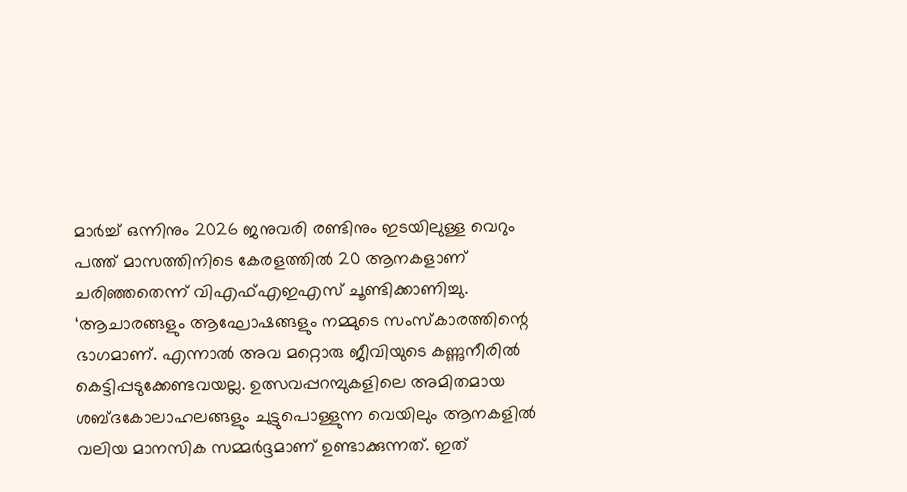മാർച്ച് ഒന്നിനും 2026 ജനുവരി രണ്ടിനും ഇടയിലുള്ള വെറും പത്ത് മാസത്തിനിടെ കേരളത്തിൽ 20 ആനകളാണ് ചരിഞ്ഞതെന്ന് വിഎഫ്എഇഎസ് ചൂണ്ടിക്കാണിച്ചു. ‘ആചാരങ്ങളും ആഘോഷങ്ങളും നമ്മുടെ സംസ്കാരത്തിന്റെ ഭാഗമാണ്. എന്നാൽ അവ മറ്റൊരു ജീവിയുടെ കണ്ണുനീരിൽ കെട്ടിപ്പടുക്കേണ്ടവയല്ല. ഉത്സവപ്പറമ്പുകളിലെ അമിതമായ ശബ്ദകോലാഹലങ്ങളും ചുട്ടുപൊള്ളുന്ന വെയിലും ആനകളിൽ വലിയ മാനസിക സമ്മർദ്ദമാണ് ഉണ്ടാക്കുന്നത്. ഇത്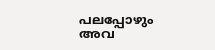പലപ്പോഴും അവ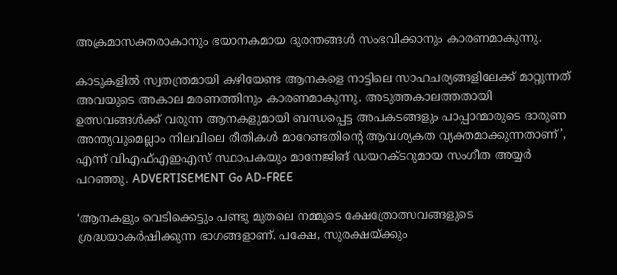അക്രമാസക്തരാകാനും ഭയാനകമായ ദുരന്തങ്ങൾ സംഭവിക്കാനും കാരണമാകുന്നു.

കാടുകളിൽ സ്വതന്ത്രമായി കഴിയേണ്ട ആനകളെ നാട്ടിലെ സാഹചര്യങ്ങളിലേക്ക് മാറ്റുന്നത് അവയുടെ അകാല മരണത്തിനും കാരണമാകുന്നു. അടുത്തകാലത്തതായി ഉത്സവങ്ങൾക്ക് വരുന്ന ആനകളുമായി ബന്ധപ്പെട്ട അപകടങ്ങളും പാപ്പാന്മാരുടെ ദാരുണ അന്ത്യവുമെല്ലാം നിലവിലെ രീതികൾ മാറേണ്ടതിന്റെ ആവശ്യകത വ്യക്തമാക്കുന്നതാണ്’, എന്ന് വിഎഫ്എഇഎസ് സ്ഥാപകയും മാനേജിങ് ഡയറക്ടറുമായ സംഗീത അയ്യർ പറഞ്ഞു. ADVERTISEMENT Go AD-FREE

‘ആനകളും വെടിക്കെട്ടും പണ്ടു മുതലെ നമ്മുടെ ക്ഷേത്രോത്സവങ്ങളുടെ ശ്രദ്ധയാകർഷിക്കുന്ന ഭാഗങ്ങളാണ്. പക്ഷേ, സുരക്ഷയ്ക്കും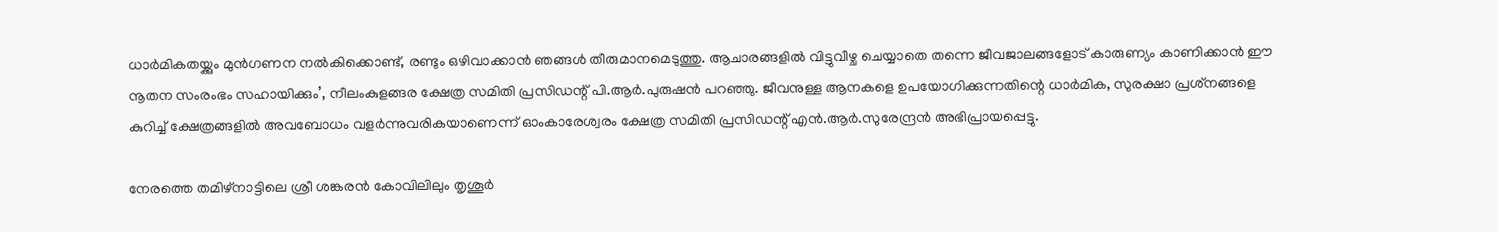ധാർമികതയ്ക്കും മുൻഗണന നൽകിക്കൊണ്ട്, രണ്ടും ഒഴിവാക്കാൻ ഞങ്ങൾ തീരുമാനമെടുത്തു. ആചാരങ്ങളിൽ വിട്ടുവീഴ്ച ചെയ്യാതെ തന്നെ ജീവജാലങ്ങളോട് കാരുണ്യം കാണിക്കാൻ ഈ നൂതന സംരംഭം സഹായിക്കും’, നീലംകുളങ്ങര ക്ഷേത്ര സമിതി പ്രസിഡന്റ് പി.ആർ.പുരുഷൻ പറഞ്ഞു. ജീവനുള്ള ആനകളെ ഉപയോഗിക്കുന്നതിന്റെ ധാർമിക, സുരക്ഷാ പ്രശ്‌നങ്ങളെ കുറിച്ച് ക്ഷേത്രങ്ങളിൽ അവബോധം വളര്‍ന്നുവരികയാണെന്ന് ഓംകാരേശ്വരം ക്ഷേത്ര സമിതി പ്രസിഡന്റ് എൻ.ആർ.സുരേന്ദ്രൻ അഭിപ്രായപ്പെട്ടു.

നേരത്തെ തമിഴ്‌നാട്ടിലെ ശ്രീ ശങ്കരൻ കോവിലിലും തൃശൂർ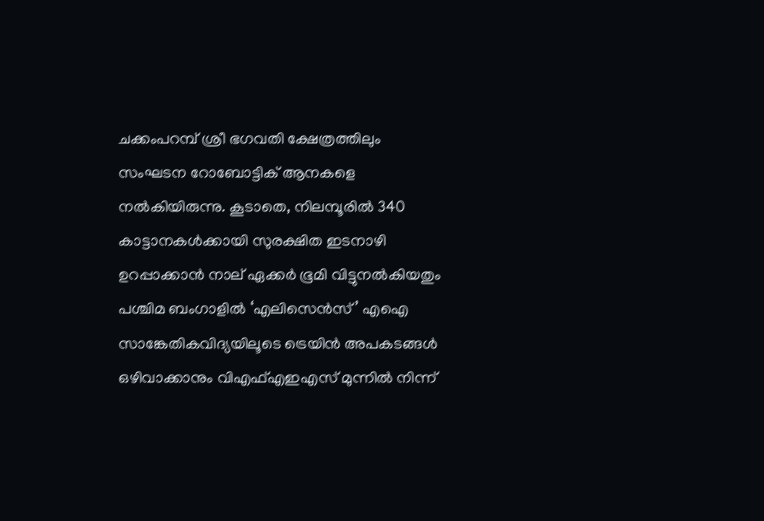ചക്കംപറമ്പ് ശ്രീ ഭഗവതി ക്ഷേത്രത്തിലും സംഘടന റോബോട്ടിക് ആനകളെ നൽകിയിരുന്നു. കൂടാതെ, നിലമ്പൂരിൽ 340 കാട്ടാനകൾക്കായി സുരക്ഷിത ഇടനാഴി ഉറപ്പാക്കാൻ നാല് ഏക്കർ ഭൂമി വിട്ടുനൽകിയതും പശ്ചിമ ബംഗാളിൽ ‘എലിസെൻസ്’ എഐ സാങ്കേതികവിദ്യയിലൂടെ ട്രെയിൻ അപകടങ്ങൾ ഒഴിവാക്കാനും വിഎഫ്എഇഎസ് മുന്നിൽ നിന്ന്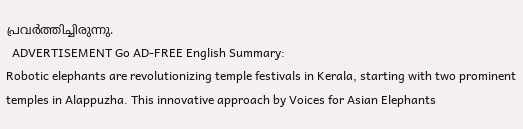പ്രവർത്തിച്ചിരുന്നു.
  ADVERTISEMENT Go AD-FREE English Summary:
Robotic elephants are revolutionizing temple festivals in Kerala, starting with two prominent temples in Alappuzha. This innovative approach by Voices for Asian Elephants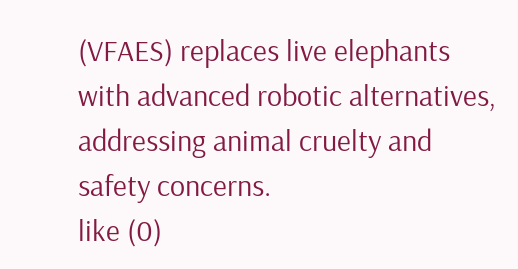(VFAES) replaces live elephants with advanced robotic alternatives, addressing animal cruelty and safety concerns.
like (0)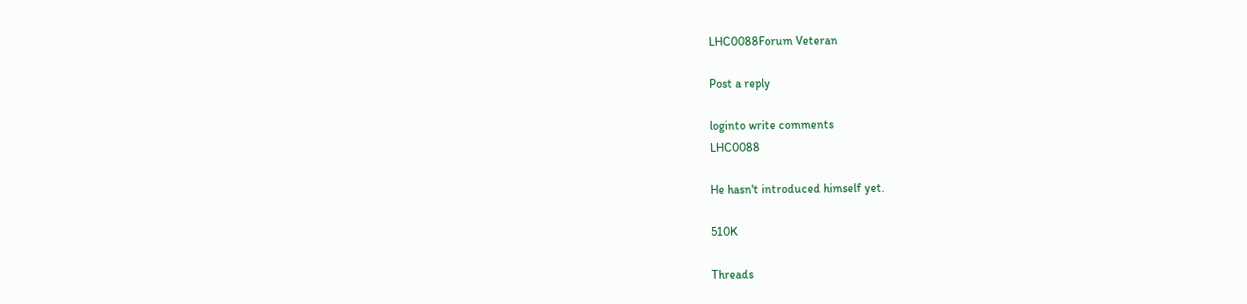LHC0088Forum Veteran

Post a reply

loginto write comments
LHC0088

He hasn't introduced himself yet.

510K

Threads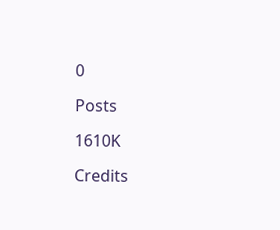0

Posts

1610K

Credits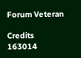Forum Veteran

Credits
163014